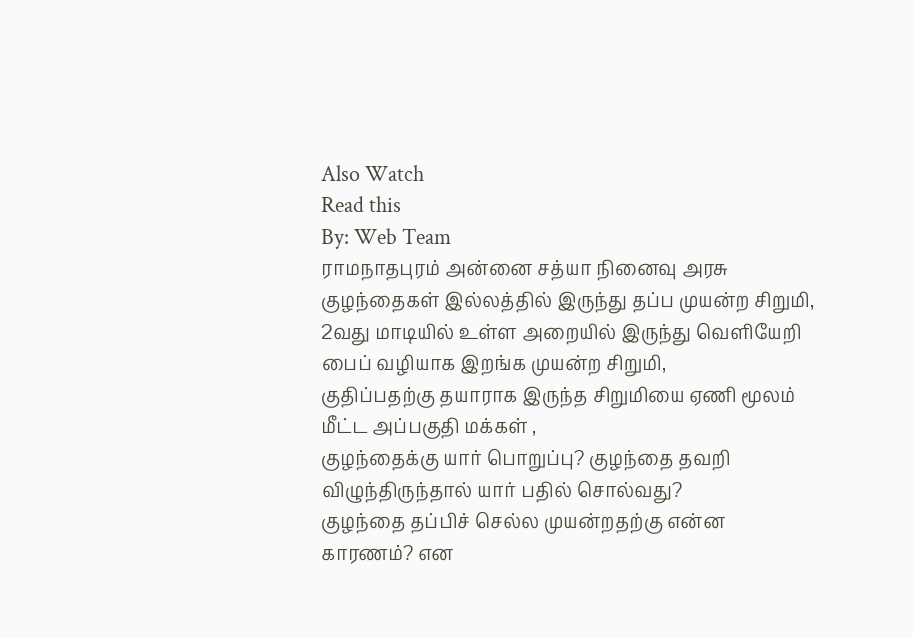Also Watch
Read this
By: Web Team
ராமநாதபுரம் அன்னை சத்யா நினைவு அரசு குழந்தைகள் இல்லத்தில் இருந்து தப்ப முயன்ற சிறுமி,
2வது மாடியில் உள்ள அறையில் இருந்து வெளியேறி பைப் வழியாக இறங்க முயன்ற சிறுமி,
குதிப்பதற்கு தயாராக இருந்த சிறுமியை ஏணி மூலம் மீட்ட அப்பகுதி மக்கள் ,
குழந்தைக்கு யார் பொறுப்பு? குழந்தை தவறி விழுந்திருந்தால் யார் பதில் சொல்வது?
குழந்தை தப்பிச் செல்ல முயன்றதற்கு என்ன காரணம்? என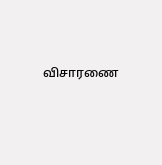விசாரணை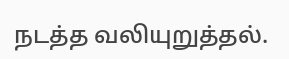நடத்த வலியுறுத்தல்.